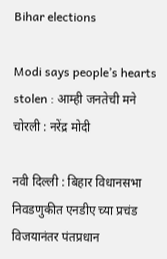Bihar elections

Modi says people’s hearts stolen : आम्ही जनतेची मने चोरली : नरेंद्र मोदी

नवी दिल्ली : बिहार विधानसभा निवडणुकीत एनडीए च्या प्रचंड विजयानंतर पंतप्रधान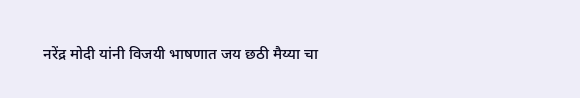नरेंद्र मोदी यांनी विजयी भाषणात जय छठी मैय्या चा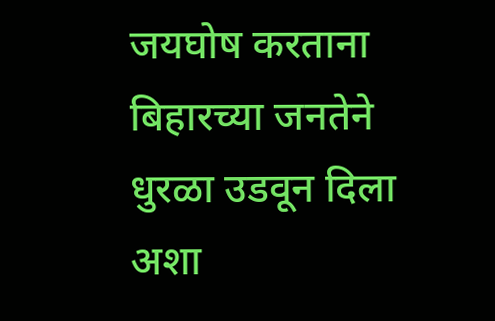जयघोष करताना बिहारच्या जनतेने धुरळा उडवून दिला अशा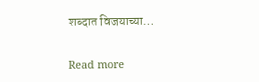शब्दात विजयाच्या…

Read more